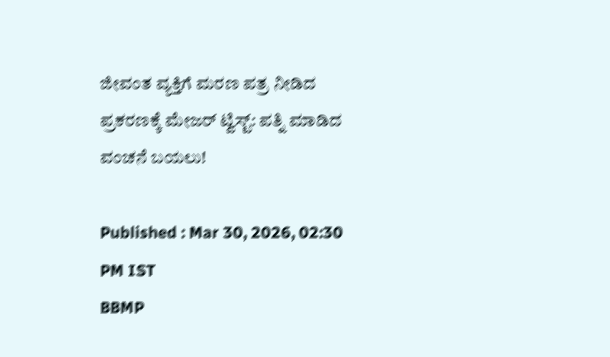ಜೀವಂತ ವ್ಯಕ್ತಿಗೆ ಮರಣ ಪತ್ರ ನೀಡಿದ ಪ್ರಕರಣಕ್ಕೆ ಮೇಜರ್ ಟ್ವಿಸ್ಟ್: ಪತ್ನಿ ಮಾಡಿದ ವಂಚನೆ ಬಯಲು!

Published : Mar 30, 2026, 02:30 PM IST
BBMP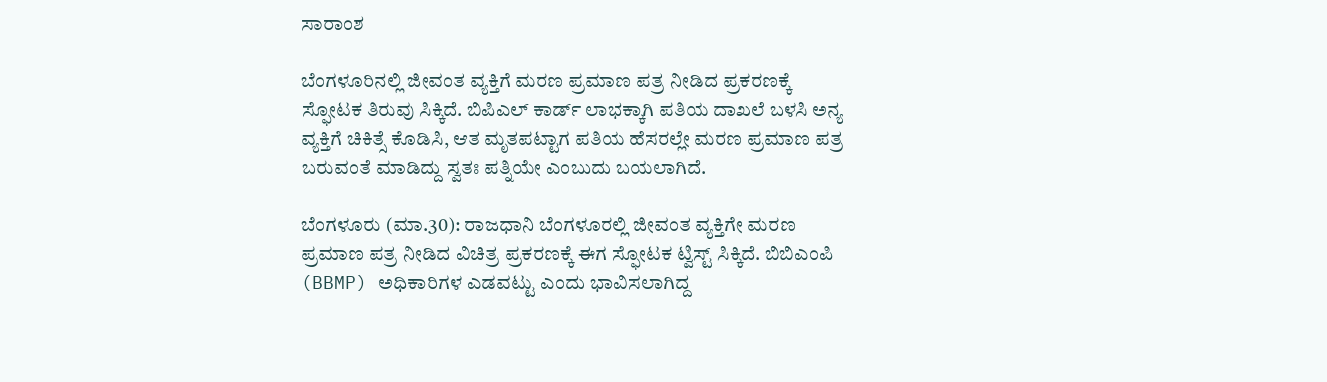ಸಾರಾಂಶ

ಬೆಂಗಳೂರಿನಲ್ಲಿ ಜೀವಂತ ವ್ಯಕ್ತಿಗೆ ಮರಣ ಪ್ರಮಾಣ ಪತ್ರ ನೀಡಿದ ಪ್ರಕರಣಕ್ಕೆ ಸ್ಫೋಟಕ ತಿರುವು ಸಿಕ್ಕಿದೆ. ಬಿಪಿಎಲ್ ಕಾರ್ಡ್ ಲಾಭಕ್ಕಾಗಿ ಪತಿಯ ದಾಖಲೆ ಬಳಸಿ ಅನ್ಯ ವ್ಯಕ್ತಿಗೆ ಚಿಕಿತ್ಸೆ ಕೊಡಿಸಿ, ಆತ ಮೃತಪಟ್ಟಾಗ ಪತಿಯ ಹೆಸರಲ್ಲೇ ಮರಣ ಪ್ರಮಾಣ ಪತ್ರ ಬರುವಂತೆ ಮಾಡಿದ್ದು ಸ್ವತಃ ಪತ್ನಿಯೇ ಎಂಬುದು ಬಯಲಾಗಿದೆ.

ಬೆಂಗಳೂರು (ಮಾ.30): ರಾಜಧಾನಿ ಬೆಂಗಳೂರಲ್ಲಿ ಜೀವಂತ ವ್ಯಕ್ತಿಗೇ ಮರಣ ಪ್ರಮಾಣ ಪತ್ರ ನೀಡಿದ ವಿಚಿತ್ರ ಪ್ರಕರಣಕ್ಕೆ ಈಗ ಸ್ಫೋಟಕ ಟ್ವಿಸ್ಟ್ ಸಿಕ್ಕಿದೆ. ಬಿಬಿಎಂಪಿ (BBMP) ಅಧಿಕಾರಿಗಳ ಎಡವಟ್ಟು ಎಂದು ಭಾವಿಸಲಾಗಿದ್ದ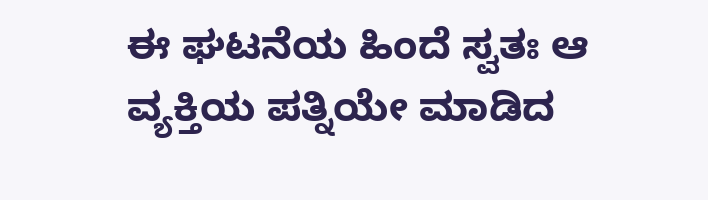ಈ ಘಟನೆಯ ಹಿಂದೆ ಸ್ವತಃ ಆ ವ್ಯಕ್ತಿಯ ಪತ್ನಿಯೇ ಮಾಡಿದ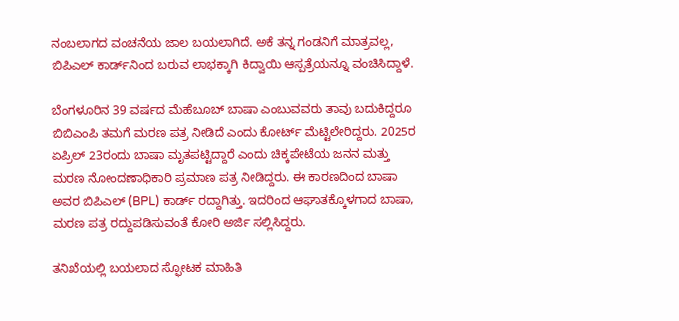ನಂಬಲಾಗದ ವಂಚನೆಯ ಜಾಲ ಬಯಲಾಗಿದೆ. ಅಕೆ ತನ್ನ ಗಂಡನಿಗೆ ಮಾತ್ರವಲ್ಲ, ಬಿಪಿಎಲ್‌ ಕಾರ್ಡ್‌ನಿಂದ ಬರುವ ಲಾಭಕ್ಕಾಗಿ ಕಿದ್ವಾಯಿ ಆಸ್ಪತ್ರೆಯನ್ನೂ ವಂಚಿಸಿದ್ದಾಳೆ.

ಬೆಂಗಳೂರಿನ 39 ವರ್ಷದ ಮೆಹೆಬೂಬ್ ಬಾಷಾ ಎಂಬುವವರು ತಾವು ಬದುಕಿದ್ದರೂ ಬಿಬಿಎಂಪಿ ತಮಗೆ ಮರಣ ಪತ್ರ ನೀಡಿದೆ ಎಂದು ಕೋರ್ಟ್ ಮೆಟ್ಟಿಲೇರಿದ್ದರು. 2025ರ ಏಪ್ರಿಲ್ 23ರಂದು ಬಾಷಾ ಮೃತಪಟ್ಟಿದ್ದಾರೆ ಎಂದು ಚಿಕ್ಕಪೇಟೆಯ ಜನನ ಮತ್ತು ಮರಣ ನೋಂದಣಾಧಿಕಾರಿ ಪ್ರಮಾಣ ಪತ್ರ ನೀಡಿದ್ದರು. ಈ ಕಾರಣದಿಂದ ಬಾಷಾ ಅವರ ಬಿಪಿಎಲ್ (BPL) ಕಾರ್ಡ್ ರದ್ದಾಗಿತ್ತು. ಇದರಿಂದ ಆಘಾತಕ್ಕೊಳಗಾದ ಬಾಷಾ, ಮರಣ ಪತ್ರ ರದ್ದುಪಡಿಸುವಂತೆ ಕೋರಿ ಅರ್ಜಿ ಸಲ್ಲಿಸಿದ್ದರು.

ತನಿಖೆಯಲ್ಲಿ ಬಯಲಾದ ಸ್ಫೋಟಕ ಮಾಹಿತಿ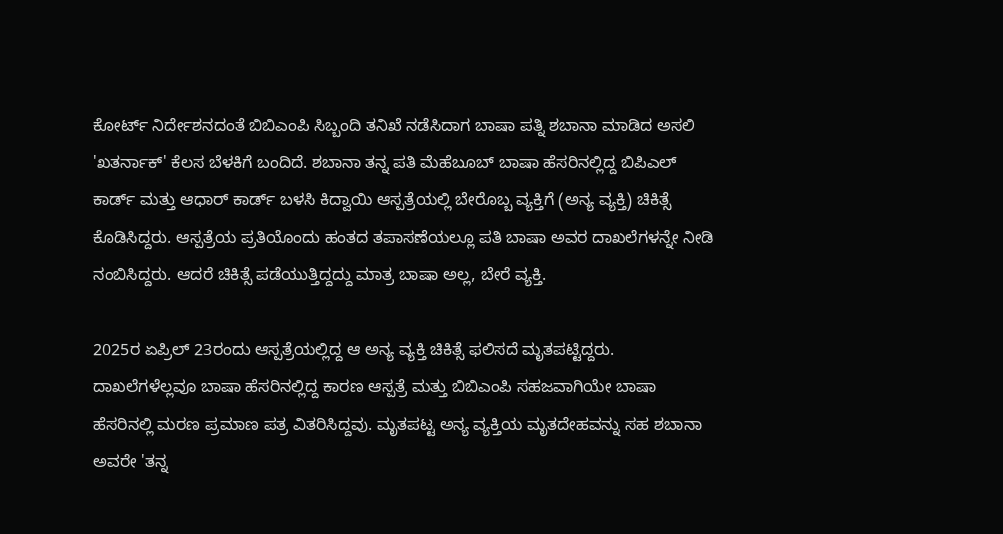ಕೋರ್ಟ್ ನಿರ್ದೇಶನದಂತೆ ಬಿಬಿಎಂಪಿ ಸಿಬ್ಬಂದಿ ತನಿಖೆ ನಡೆಸಿದಾಗ ಬಾಷಾ ಪತ್ನಿ ಶಬಾನಾ ಮಾಡಿದ ಅಸಲಿ 'ಖತರ್ನಾಕ್' ಕೆಲಸ ಬೆಳಕಿಗೆ ಬಂದಿದೆ. ಶಬಾನಾ ತನ್ನ ಪತಿ ಮೆಹೆಬೂಬ್ ಬಾಷಾ ಹೆಸರಿನಲ್ಲಿದ್ದ ಬಿಪಿಎಲ್ ಕಾರ್ಡ್ ಮತ್ತು ಆಧಾರ್ ಕಾರ್ಡ್ ಬಳಸಿ ಕಿದ್ವಾಯಿ ಆಸ್ಪತ್ರೆಯಲ್ಲಿ ಬೇರೊಬ್ಬ ವ್ಯಕ್ತಿಗೆ (ಅನ್ಯ ವ್ಯಕ್ತಿ) ಚಿಕಿತ್ಸೆ ಕೊಡಿಸಿದ್ದರು. ಆಸ್ಪತ್ರೆಯ ಪ್ರತಿಯೊಂದು ಹಂತದ ತಪಾಸಣೆಯಲ್ಲೂ ಪತಿ ಬಾಷಾ ಅವರ ದಾಖಲೆಗಳನ್ನೇ ನೀಡಿ ನಂಬಿಸಿದ್ದರು. ಆದರೆ ಚಿಕಿತ್ಸೆ ಪಡೆಯುತ್ತಿದ್ದದ್ದು ಮಾತ್ರ ಬಾಷಾ ಅಲ್ಲ, ಬೇರೆ ವ್ಯಕ್ತಿ.

2025ರ ಏಪ್ರಿಲ್ 23ರಂದು ಆಸ್ಪತ್ರೆಯಲ್ಲಿದ್ದ ಆ ಅನ್ಯ ವ್ಯಕ್ತಿ ಚಿಕಿತ್ಸೆ ಫಲಿಸದೆ ಮೃತಪಟ್ಟಿದ್ದರು. ದಾಖಲೆಗಳೆಲ್ಲವೂ ಬಾಷಾ ಹೆಸರಿನಲ್ಲಿದ್ದ ಕಾರಣ ಆಸ್ಪತ್ರೆ ಮತ್ತು ಬಿಬಿಎಂಪಿ ಸಹಜವಾಗಿಯೇ ಬಾಷಾ ಹೆಸರಿನಲ್ಲಿ ಮರಣ ಪ್ರಮಾಣ ಪತ್ರ ವಿತರಿಸಿದ್ದವು. ಮೃತಪಟ್ಟ ಅನ್ಯ ವ್ಯಕ್ತಿಯ ಮೃತದೇಹವನ್ನು ಸಹ ಶಬಾನಾ ಅವರೇ 'ತನ್ನ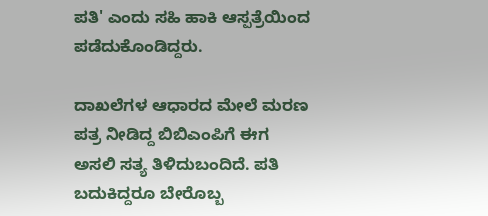ಪತಿ' ಎಂದು ಸಹಿ ಹಾಕಿ ಆಸ್ಪತ್ರೆಯಿಂದ ಪಡೆದುಕೊಂಡಿದ್ದರು.

ದಾಖಲೆಗಳ ಆಧಾರದ ಮೇಲೆ ಮರಣ ಪತ್ರ ನೀಡಿದ್ದ ಬಿಬಿಎಂಪಿಗೆ ಈಗ ಅಸಲಿ ಸತ್ಯ ತಿಳಿದುಬಂದಿದೆ. ಪತಿ ಬದುಕಿದ್ದರೂ ಬೇರೊಬ್ಬ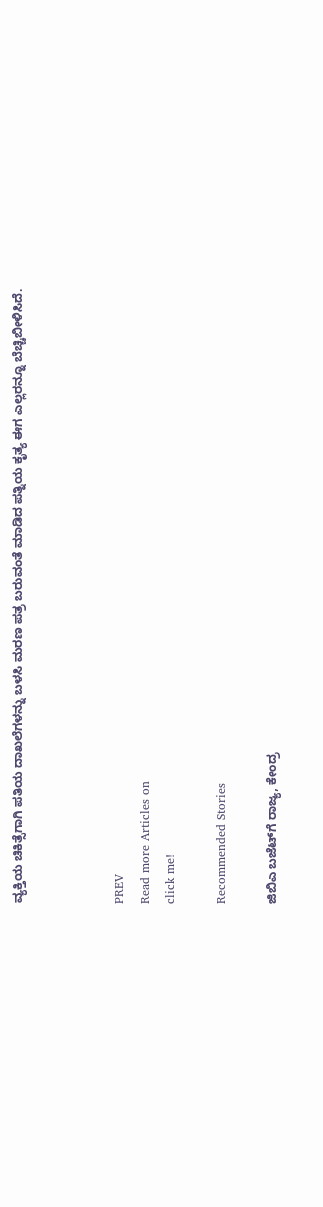ವ್ಯಕ್ತಿಯ ಚಿಕಿತ್ಸೆಗಾಗಿ ಪತಿಯ ದಾಖಲೆಗಳನ್ನು ಬಳಸಿ ಮರಣ ಪತ್ರ ಬರುವಂತೆ ಮಾಡಿದ ಪತ್ನಿಯ ಕೃತ್ಯ ಈಗ ಎಲ್ಲರನ್ನೂ ಬೆಚ್ಚಿಬೀಳಿಸಿದೆ.



PREV
Read more Articles on
click me!

Recommended Stories

ಜಿಬಿಎ ಬಜೆಟ್‌ಗೆ ರಾಜ್ಯ, ಕೇಂದ್ರ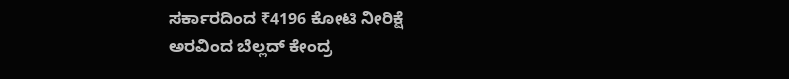ಸರ್ಕಾರದಿಂದ ₹4196 ಕೋಟಿ ನೀರಿಕ್ಷೆ
ಅರವಿಂದ ಬೆಲ್ಲದ್‌ ಕೇಂದ್ರ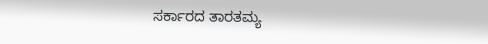ಸರ್ಕಾರದ ತಾರತಮ್ಯ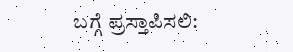ಬಗ್ಗೆ ಪ್ರಸ್ತಾಪಿಸಲಿ: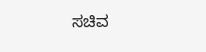ಸಚಿವ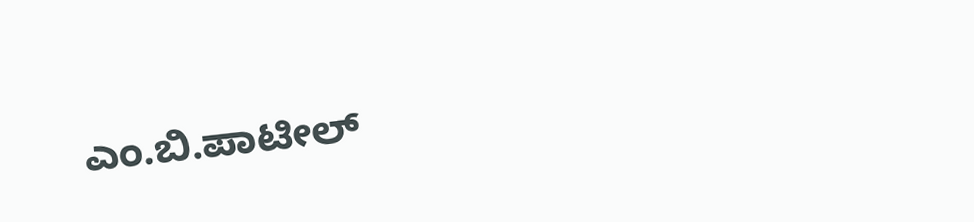ಎಂ.ಬಿ.ಪಾಟೀಲ್‌